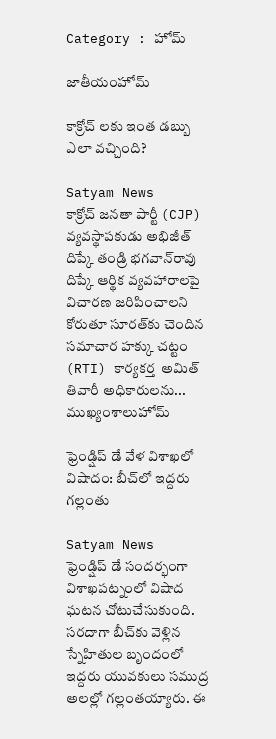Category : హోమ్

జాతీయంహోమ్

కాక్రోచ్ లకు ఇంత డబ్బు ఎలా వచ్చింది?

Satyam News
కాక్రోచ్ జనతా పార్టీ (CJP) వ్యవస్థాపకుడు అభిజీత్ దిప్కే తండ్రి భగవాన్‌రావు దిప్కే ఆర్థిక వ్యవహారాలపై విచారణ జరిపించాలని కోరుతూ సూరత్‌కు చెందిన సమాచార హక్కు చట్టం (RTI) కార్యకర్త  అమిత్ తివారీ అధికారులను...
ముఖ్యంశాలుహోమ్

ఫ్రెండ్షిప్ డే వేళ విశాఖలో విషాదం: బీచ్‌లో ఇద్దరు గల్లంతు

Satyam News
ఫ్రెండ్షిప్ డే సందర్భంగా విశాఖపట్నంలో విషాద ఘటన చోటుచేసుకుంది. సరదాగా బీచ్‌కు వెళ్లిన స్నేహితుల బృందంలో ఇద్దరు యువకులు సముద్ర అలల్లో గల్లంతయ్యారు. ఈ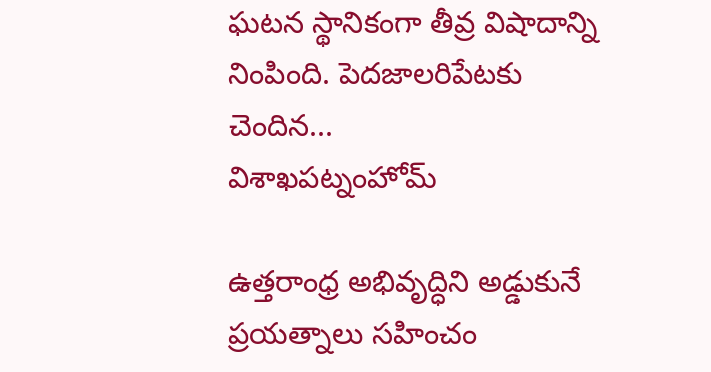ఘటన స్థానికంగా తీవ్ర విషాదాన్ని నింపింది. పెదజాలరిపేటకు చెందిన...
విశాఖపట్నంహోమ్

ఉత్తరాంధ్ర అభివృద్ధిని అడ్డుకునే ప్రయత్నాలు సహించం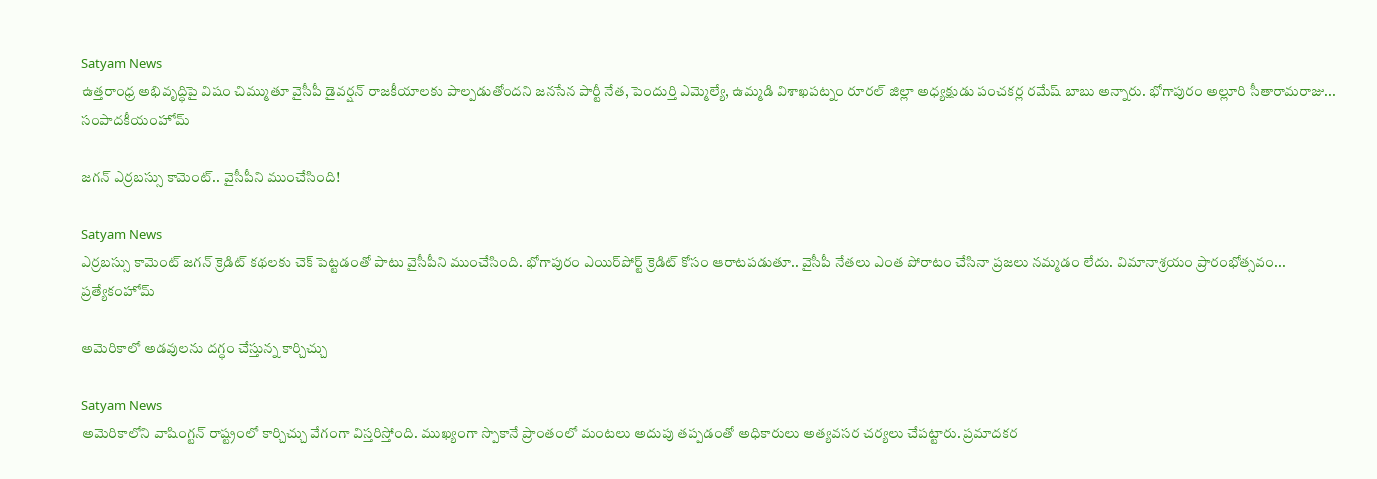Satyam News
ఉత్తరాంధ్ర అభివృద్ధిపై విషం చిమ్ముతూ వైసీపీ డైవర్షన్ రాజకీయాలకు పాల్పడుతోందని జనసేన పార్టీ నేత, పెందుర్తి ఎమ్మెల్యే, ఉమ్మడి విశాఖపట్నం రూరల్ జిల్లా అధ్యక్షుడు పంచకర్ల రమేష్ బాబు అన్నారు. భోగాపురం అల్లూరి సీతారామరాజు...
సంపాదకీయంహోమ్

జగన్‌ ఎర్రబస్సు కామెంట్.. వైసీపీని ముంచేసింది!

Satyam News
ఎర్రబస్సు కామెంట్‌ జగన్‌ క్రెడిట్ కథలకు చెక్‌ పెట్టడంతో పాటు వైసీపీని ముంచేసింది. భోగాపురం ఎయిర్‌పోర్ట్ క్రెడిట్‌ కోసం ఆరాటపడుతూ.. వైసీపీ నేతలు ఎంత పోరాటం చేసినా ప్రజలు నమ్మడం లేదు. విమానాశ్రయం ప్రారంభోత్సవం...
ప్రత్యేకంహోమ్

అమెరికాలో అడవులను దగ్ధం చేస్తున్న కార్చిచ్చు

Satyam News
అమెరికాలోని వాషింగ్టన్ రాష్ట్రంలో కార్చిచ్చు వేగంగా విస్తరిస్తోంది. ముఖ్యంగా స్పొకానే ప్రాంతంలో మంటలు అదుపు తప్పడంతో అధికారులు అత్యవసర చర్యలు చేపట్టారు. ప్రమాదకర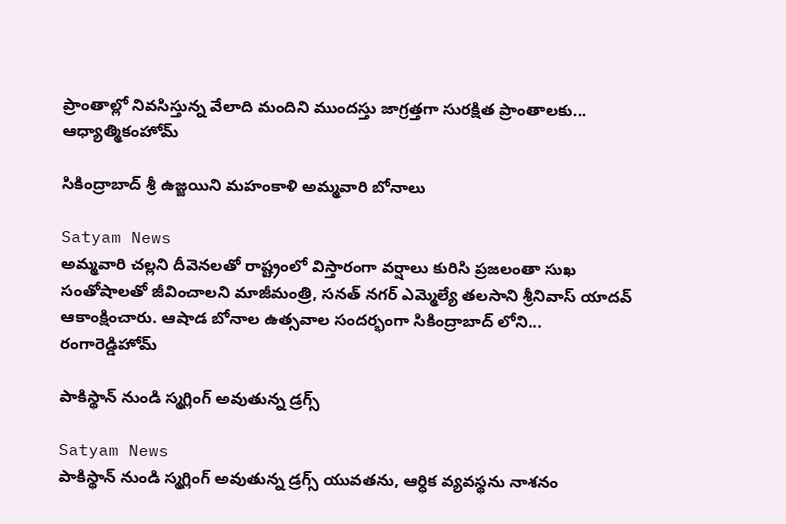ప్రాంతాల్లో నివసిస్తున్న వేలాది మందిని ముందస్తు జాగ్రత్తగా సురక్షిత ప్రాంతాలకు...
ఆధ్యాత్మికంహోమ్

సికింద్రాబాద్ శ్రీ ఉజ్జయిని మహంకాళి అమ్మవారి బోనాలు

Satyam News
అమ్మవారి చల్లని దీవెనలతో రాష్ట్రంలో విస్తారంగా వర్షాలు కురిసి ప్రజలంతా సుఖ సంతోషాలతో జీవించాలని మాజీమంత్రి, సనత్ నగర్ ఎమ్మెల్యే తలసాని శ్రీనివాస్ యాదవ్ ఆకాంక్షించారు. ఆషాడ బోనాల ఉత్సవాల సందర్భంగా సికింద్రాబాద్ లోని...
రంగారెడ్డిహోమ్

పాకిస్థాన్ నుండి స్మగ్లింగ్ అవుతున్న డ్రగ్స్

Satyam News
పాకిస్థాన్ నుండి స్మగ్లింగ్ అవుతున్న డ్రగ్స్ యువతను, ఆర్ధిక వ్యవస్థను నాశనం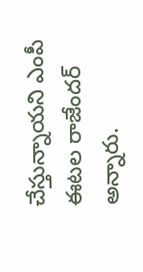చేస్తున్నాయని ఎంపీ ఈటల రాజేందర్ అన్నారు.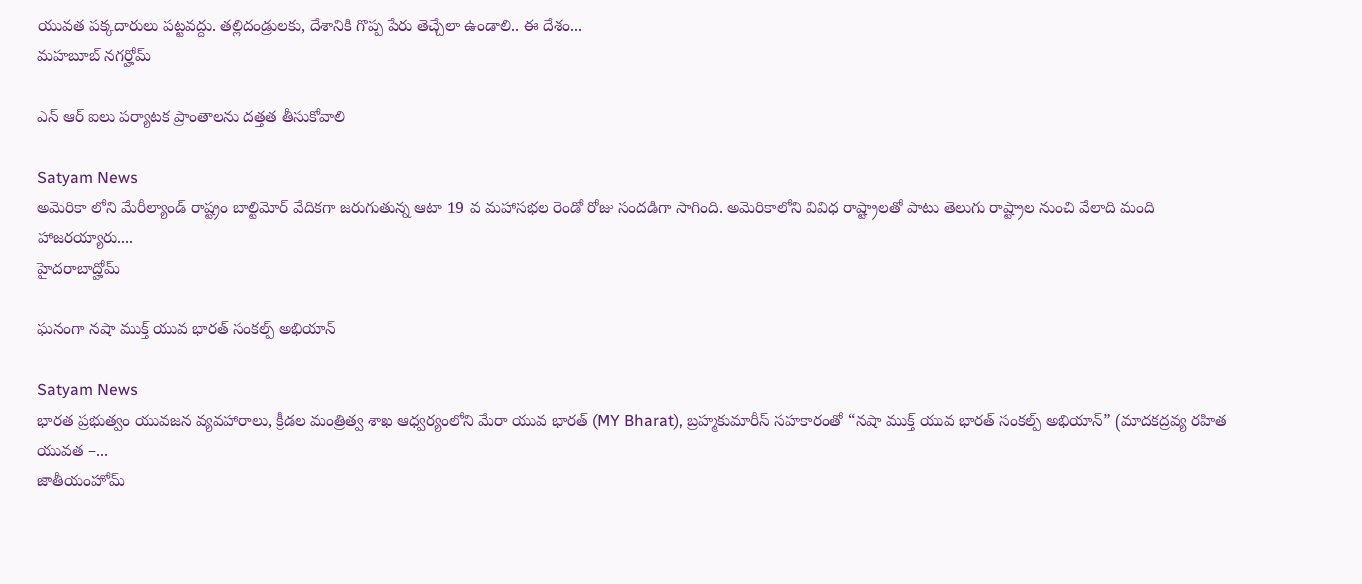యువత పక్కదారులు పట్టవద్దు. తల్లిదండ్రులకు, దేశానికి గొప్ప పేరు తెచ్చేలా ఉండాలి.. ఈ దేశం...
మహబూబ్ నగర్హోమ్

ఎన్ ఆర్ ఐలు పర్యాటక ప్రాంతాలను దత్తత తీసుకోవాలి

Satyam News
అమెరికా లోని మేరీల్యాండ్ రాష్ట్రం బాల్టిమోర్ వేదికగా జరుగుతున్న ఆటా 19 వ మహాసభల రెండో రోజు సందడిగా సాగింది. అమెరికాలోని వివిధ రాష్ట్రాలతో పాటు తెలుగు రాష్ట్రాల నుంచి వేలాది మంది హాజరయ్యారు....
హైదరాబాద్హోమ్

ఘనంగా నషా ముక్త్ యువ భారత్ సంకల్ప్ అభియాన్

Satyam News
భారత ప్రభుత్వం యువజన వ్యవహారాలు, క్రీడల మంత్రిత్వ శాఖ ఆధ్వర్యంలోని మేరా యువ భారత్ (MY Bharat), బ్రహ్మకుమారీస్ సహకారంతో “నషా ముక్త్ యువ భారత్ సంకల్ప్ అభియాన్” (మాదకద్రవ్య రహిత యువత –...
జాతీయంహోమ్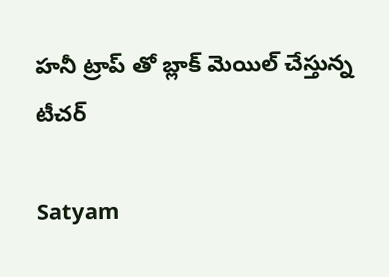హనీ ట్రాప్ తో బ్లాక్ మెయిల్ చేస్తున్న టీచర్

Satyam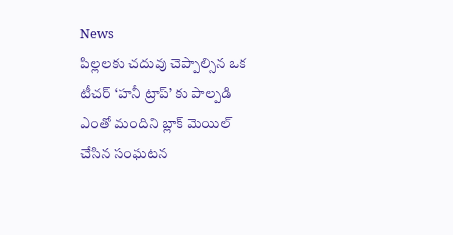News
పిల్లలకు చదువు చెప్పాల్సిన ఒక టీచర్ ‘హనీ ట్రాప్’ కు పాల్పడి ఎంతో మందిని బ్లాక్ మెయిల్ చేసిన సంఘటన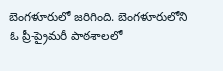బెంగళూరులో జరిగింది. బెంగళూరులోని ఓ ప్రీ-ప్రైమరీ పాఠశాలలో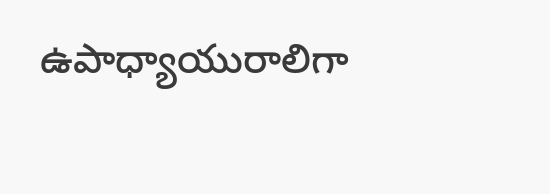ఉపాధ్యాయురాలిగా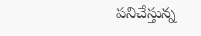పనిచేస్తున్న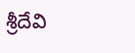శ్రీదేవి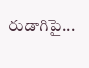రుడాగిపై...